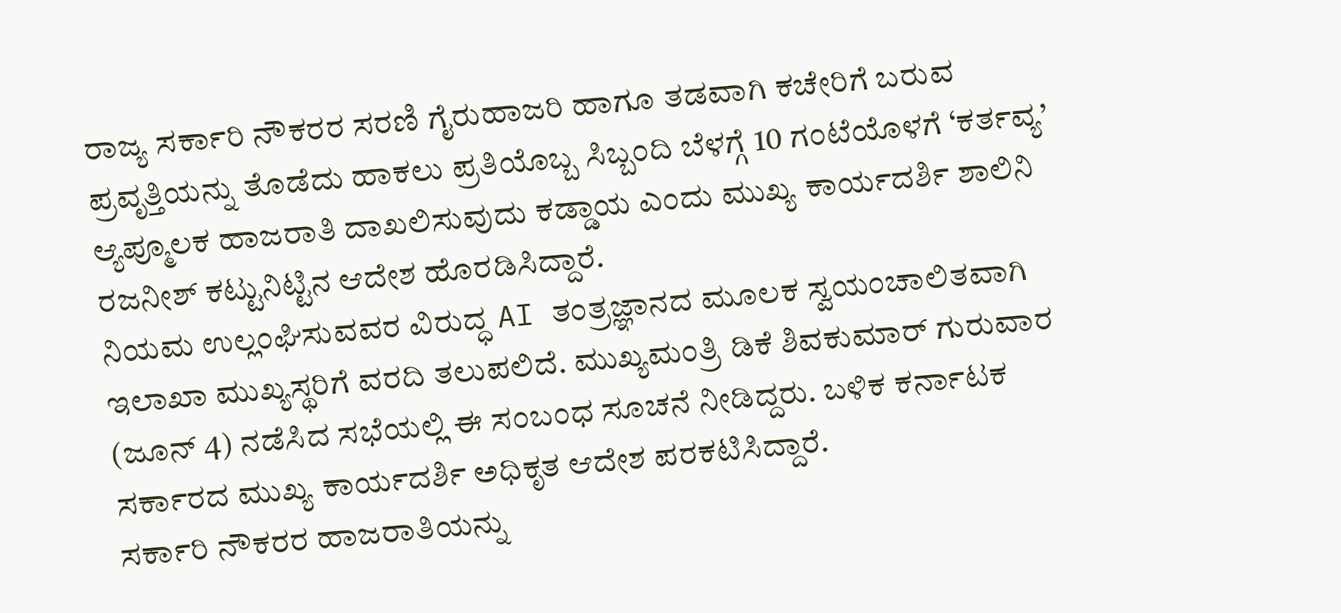ರಾಜ್ಯ ಸರ್ಕಾರಿ ನೌಕರರ ಸರಣಿ ಗೈರುಹಾಜರಿ ಹಾಗೂ ತಡವಾಗಿ ಕಚೇರಿಗೆ ಬರುವ ಪ್ರವೃತ್ತಿಯನ್ನು ತೊಡೆದು ಹಾಕಲು ಪ್ರತಿಯೊಬ್ಬ ಸಿಬ್ಬಂದಿ ಬೆಳಗ್ಗೆ 10 ಗಂಟೆಯೊಳಗೆ ‘ಕರ್ತವ್ಯ’ ಆ್ಯಪ್ಮೂಲಕ ಹಾಜರಾತಿ ದಾಖಲಿಸುವುದು ಕಡ್ಡಾಯ ಎಂದು ಮುಖ್ಯ ಕಾರ್ಯದರ್ಶಿ ಶಾಲಿನಿ ರಜನೀಶ್ ಕಟ್ಟುನಿಟ್ಟಿನ ಆದೇಶ ಹೊರಡಿಸಿದ್ದಾರೆ.
ನಿಯಮ ಉಲ್ಲಂಘಿಸುವವರ ವಿರುದ್ಧ AI ತಂತ್ರಜ್ಞಾನದ ಮೂಲಕ ಸ್ವಯಂಚಾಲಿತವಾಗಿ ಇಲಾಖಾ ಮುಖ್ಯಸ್ಥರಿಗೆ ವರದಿ ತಲುಪಲಿದೆ. ಮುಖ್ಯಮಂತ್ರಿ ಡಿಕೆ ಶಿವಕುಮಾರ್ ಗುರುವಾರ (ಜೂನ್ 4) ನಡೆಸಿದ ಸಭೆಯಲ್ಲಿ ಈ ಸಂಬಂಧ ಸೂಚನೆ ನೀಡಿದ್ದರು. ಬಳಿಕ ಕರ್ನಾಟಕ ಸರ್ಕಾರದ ಮುಖ್ಯ ಕಾರ್ಯದರ್ಶಿ ಅಧಿಕೃತ ಆದೇಶ ಪರಕಟಿಸಿದ್ದಾರೆ.
ಸರ್ಕಾರಿ ನೌಕರರ ಹಾಜರಾತಿಯನ್ನು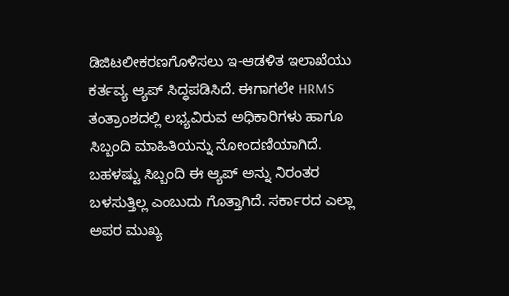ಡಿಜಿಟಲೀಕರಣಗೊಳಿಸಲು ಇ-ಆಡಳಿತ ಇಲಾಖೆಯು ಕರ್ತವ್ಯ ಆ್ಯಪ್ ಸಿದ್ಧಪಡಿಸಿದೆ. ಈಗಾಗಲೇ HRMS ತಂತ್ರಾಂಶದಲ್ಲಿ ಲಭ್ಯವಿರುವ ಅಧಿಕಾರಿಗಳು ಹಾಗೂ ಸಿಬ್ಬಂದಿ ಮಾಹಿತಿಯನ್ನು ನೋಂದಣಿಯಾಗಿದೆ. ಬಹಳಷ್ಟು ಸಿಬ್ಬಂದಿ ಈ ಆ್ಯಪ್ ಅನ್ನು ನಿರಂತರ ಬಳಸುತ್ತಿಲ್ಲ ಎಂಬುದು ಗೊತ್ತಾಗಿದೆ. ಸರ್ಕಾರದ ಎಲ್ಲಾ ಅಪರ ಮುಖ್ಯ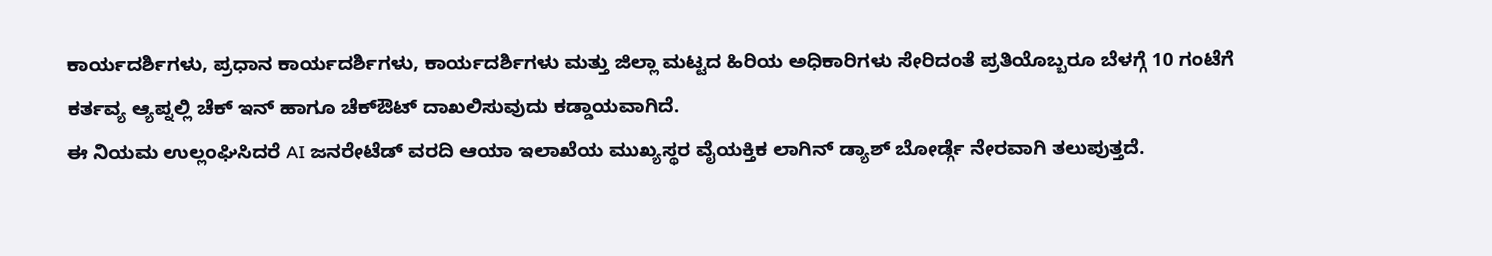ಕಾರ್ಯದರ್ಶಿಗಳು, ಪ್ರಧಾನ ಕಾರ್ಯದರ್ಶಿಗಳು, ಕಾರ್ಯದರ್ಶಿಗಳು ಮತ್ತು ಜಿಲ್ಲಾ ಮಟ್ಟದ ಹಿರಿಯ ಅಧಿಕಾರಿಗಳು ಸೇರಿದಂತೆ ಪ್ರತಿಯೊಬ್ಬರೂ ಬೆಳಗ್ಗೆ 10 ಗಂಟೆಗೆ ಕರ್ತವ್ಯ ಆ್ಯಪ್ನಲ್ಲಿ ಚೆಕ್ ಇನ್ ಹಾಗೂ ಚೆಕ್ಔಟ್ ದಾಖಲಿಸುವುದು ಕಡ್ಡಾಯವಾಗಿದೆ.
ಈ ನಿಯಮ ಉಲ್ಲಂಘಿಸಿದರೆ AI ಜನರೇಟೆಡ್ ವರದಿ ಆಯಾ ಇಲಾಖೆಯ ಮುಖ್ಯಸ್ಥರ ವೈಯಕ್ತಿಕ ಲಾಗಿನ್ ಡ್ಯಾಶ್ ಬೋರ್ಡ್ಗೆ ನೇರವಾಗಿ ತಲುಪುತ್ತದೆ.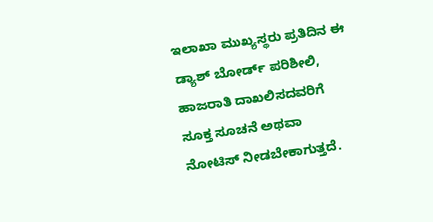ಇಲಾಖಾ ಮುಖ್ಯಸ್ಥರು ಪ್ರತಿದಿನ ಈ ಡ್ಯಾಶ್ ಬೋರ್ಡ್ ಪರಿಶೀಲಿ, ಹಾಜರಾತಿ ದಾಖಲಿಸದವರಿಗೆ ಸೂಕ್ತ ಸೂಚನೆ ಅಥವಾ ನೋಟಿಸ್ ನೀಡಬೇಕಾಗುತ್ತದೆ.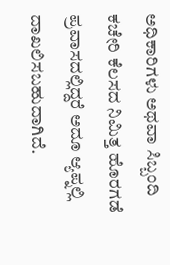ಅಧಿಕಾರಿಗಳು ಅಥವಾ ಸಿಬ್ಬಂದಿ ಕಚೇರಿ ಕೆಲಸದ ನಿಮಿತ್ತ ಹೊರಗಡೆ ಪ್ರವಾಸದಲ್ಲಿದ್ದರೆ ಅದೂ ಆ್ಯಪ್ನಲ್ಲಿ ದಾಖಲಿಸಬಹುದಾಗಿದೆ.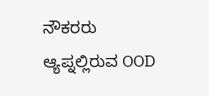ನೌಕರರು ಆ್ಯಪ್ನಲ್ಲಿರುವ OOD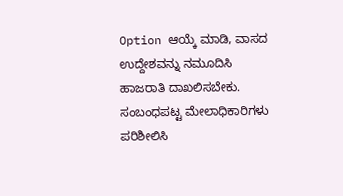Option ಆಯ್ಕೆ ಮಾಡಿ, ವಾಸದ ಉದ್ದೇಶವನ್ನು ನಮೂದಿಸಿ ಹಾಜರಾತಿ ದಾಖಲಿಸಬೇಕು. ಸಂಬಂಧಪಟ್ಟ ಮೇಲಾಧಿಕಾರಿಗಳು ಪರಿಶೀಲಿಸಿ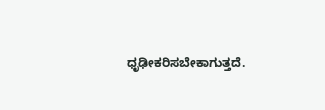ಧೃಢೀಕರಿಸಬೇಕಾಗುತ್ತದೆ.